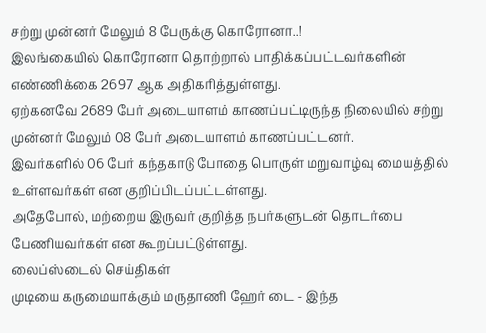சற்று முன்னர் மேலும் 8 பேருக்கு கொரோனா..!
இலங்கையில் கொரோனா தொற்றால் பாதிக்கப்பட்டவர்களின் எண்ணிக்கை 2697 ஆக அதிகரித்துள்ளது.
ஏற்கனவே 2689 பேர் அடையாளம் காணப்பட்டிருந்த நிலையில் சற்று முன்னர் மேலும் 08 பேர் அடையாளம் காணப்பட்டனர்.
இவர்களில் 06 பேர் கந்தகாடு போதை பொருள் மறுவாழ்வு மையத்தில் உள்ளவர்கள் என குறிப்பிடப்பட்டள்ளது.
அதேபோல், மற்றைய இருவர் குறித்த நபர்களுடன் தொடர்பை பேணியவர்கள் என கூறப்பட்டுள்ளது.
லைப்ஸ்டைல் செய்திகள்
முடியை கருமையாக்கும் மருதாணி ஹேர் டை - இந்த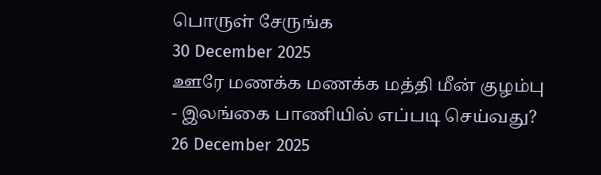பொருள் சேருங்க
30 December 2025
ஊரே மணக்க மணக்க மத்தி மீன் குழம்பு - இலங்கை பாணியில் எப்படி செய்வது?
26 December 2025